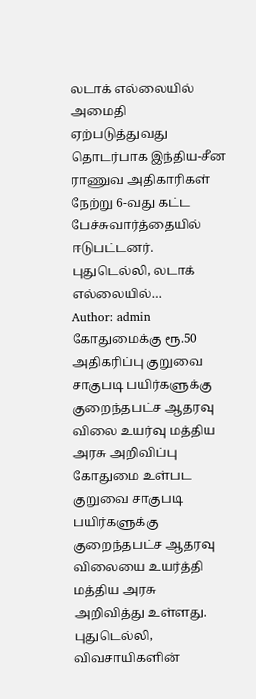லடாக் எல்லையில் அமைதி ஏற்படுத்துவது தொடர்பாக இந்திய-சீன ராணுவ அதிகாரிகள் நேற்று 6-வது கட்ட பேச்சுவார்த்தையில் ஈடுபட்டனர். புதுடெல்லி, லடாக் எல்லையில்…
Author: admin
கோதுமைக்கு ரூ.50 அதிகரிப்பு குறுவை சாகுபடி பயிர்களுக்கு குறைந்தபட்ச ஆதரவு விலை உயர்வு மத்திய அரசு அறிவிப்பு
கோதுமை உள்பட குறுவை சாகுபடி பயிர்களுக்கு குறைந்தபட்ச ஆதரவு விலையை உயர்த்தி மத்திய அரசு அறிவித்து உள்ளது. புதுடெல்லி, விவசாயிகளின்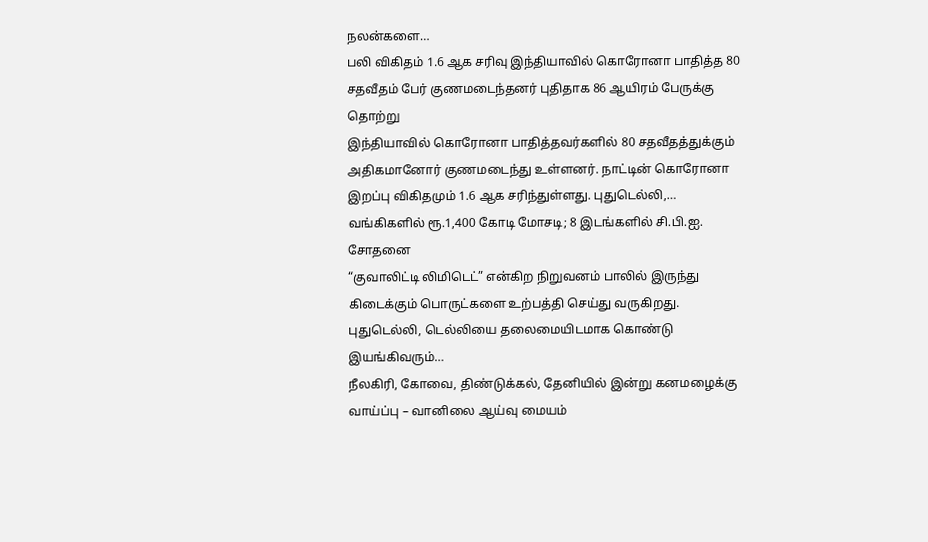நலன்களை…
பலி விகிதம் 1.6 ஆக சரிவு இந்தியாவில் கொரோனா பாதித்த 80 சதவீதம் பேர் குணமடைந்தனர் புதிதாக 86 ஆயிரம் பேருக்கு தொற்று
இந்தியாவில் கொரோனா பாதித்தவர்களில் 80 சதவீதத்துக்கும் அதிகமானோர் குணமடைந்து உள்ளனர். நாட்டின் கொரோனா இறப்பு விகிதமும் 1.6 ஆக சரிந்துள்ளது. புதுடெல்லி,…
வங்கிகளில் ரூ.1,400 கோடி மோசடி; 8 இடங்களில் சி.பி.ஐ. சோதனை
“குவாலிட்டி லிமிடெட்” என்கிற நிறுவனம் பாலில் இருந்து கிடைக்கும் பொருட்களை உற்பத்தி செய்து வருகிறது. புதுடெல்லி, டெல்லியை தலைமையிடமாக கொண்டு இயங்கிவரும்…
நீலகிரி, கோவை, திண்டுக்கல், தேனியில் இன்று கனமழைக்கு வாய்ப்பு – வானிலை ஆய்வு மையம்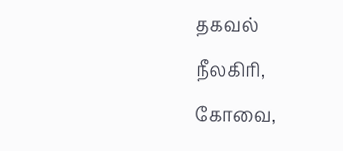தகவல்
நீலகிரி, கோவை,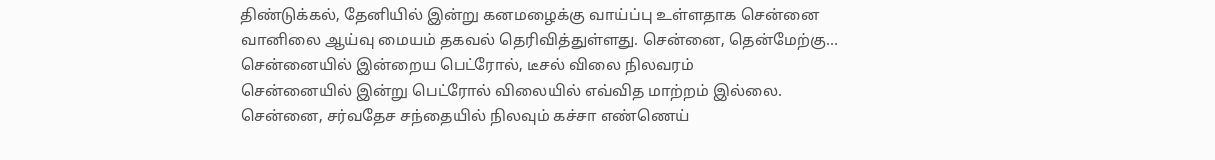திண்டுக்கல், தேனியில் இன்று கனமழைக்கு வாய்ப்பு உள்ளதாக சென்னை வானிலை ஆய்வு மையம் தகவல் தெரிவித்துள்ளது. சென்னை, தென்மேற்கு…
சென்னையில் இன்றைய பெட்ரோல், டீசல் விலை நிலவரம்
சென்னையில் இன்று பெட்ரோல் விலையில் எவ்வித மாற்றம் இல்லை. சென்னை, சர்வதேச சந்தையில் நிலவும் கச்சா எண்ணெய்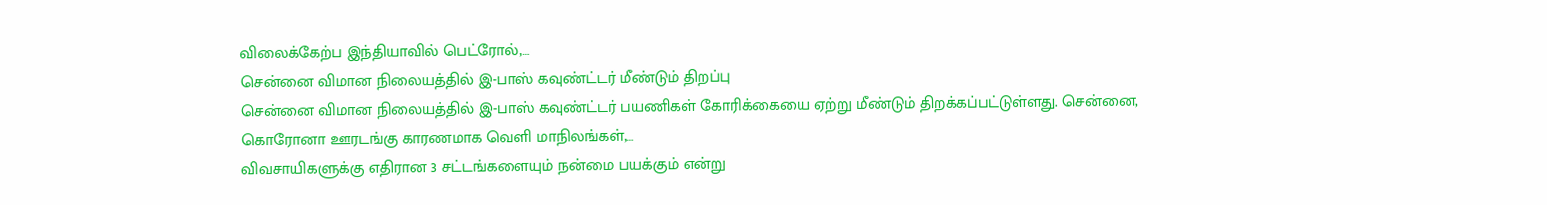விலைக்கேற்ப இந்தியாவில் பெட்ரோல்,…
சென்னை விமான நிலையத்தில் இ-பாஸ் கவுண்ட்டர் மீண்டும் திறப்பு
சென்னை விமான நிலையத்தில் இ-பாஸ் கவுண்ட்டர் பயணிகள் கோரிக்கையை ஏற்று மீண்டும் திறக்கப்பட்டுள்ளது. சென்னை, கொரோனா ஊரடங்கு காரணமாக வெளி மாநிலங்கள்,…
விவசாயிகளுக்கு எதிரான 3 சட்டங்களையும் நன்மை பயக்கும் என்று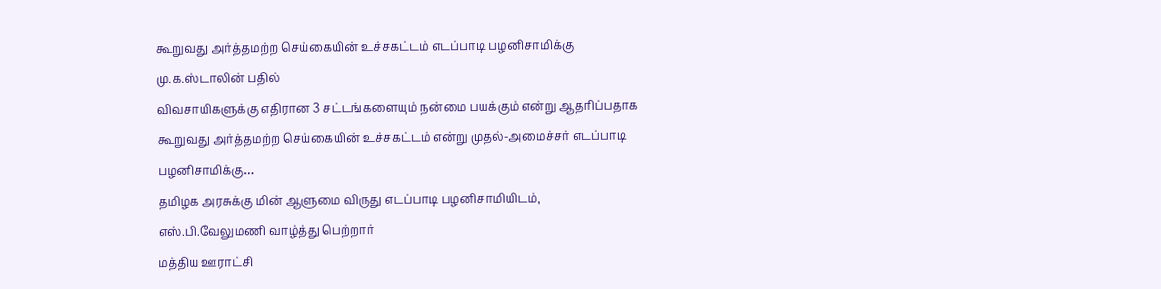கூறுவது அர்த்தமற்ற செய்கையின் உச்சகட்டம் எடப்பாடி பழனிசாமிக்கு மு.க.ஸ்டாலின் பதில்
விவசாயிகளுக்கு எதிரான 3 சட்டங்களையும் நன்மை பயக்கும் என்று ஆதரிப்பதாக கூறுவது அர்த்தமற்ற செய்கையின் உச்சகட்டம் என்று முதல்-அமைச்சர் எடப்பாடி பழனிசாமிக்கு…
தமிழக அரசுக்கு மின் ஆளுமை விருது எடப்பாடி பழனிசாமியிடம், எஸ்.பி.வேலுமணி வாழ்த்து பெற்றார்
மத்திய ஊராட்சி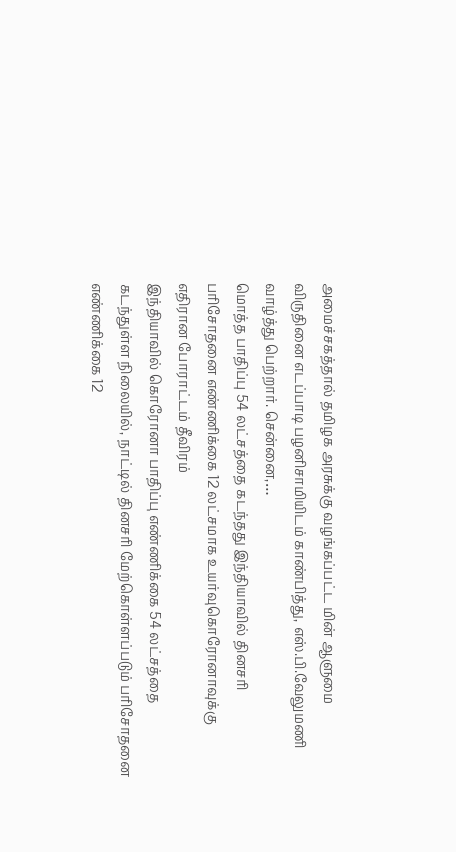அமைச்சகத்தால் தமிழக அரசுக்கு வழங்கப்பட்ட மின் ஆளுமை விருதினை எடப்பாடி பழனிசாமியிடம் காண்பித்து, எஸ்.பி.வேலுமணி வாழ்த்து பெற்றார். சென்னை,…
மொத்த பாதிப்பு 54 லட்சத்தை கடந்தது இந்தியாவில் தினசரி பரிசோதனை எண்ணிக்கை 12 லட்சமாக உயர்வுகொரோனாவுக்கு எதிரான போராட்டம் தீவிரம்
இந்தியாவில் கொரோனா பாதிப்பு எண்ணிக்கை 54 லட்சத்தை கடந்துள்ள நிலையில், நாட்டில் தினசரி மேற்கொள்ளப்படும் பரிசோதனை எண்ணிக்கை 12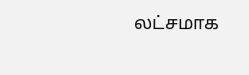லட்சமாக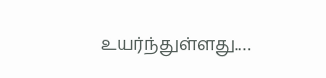உயர்ந்துள்ளது.…